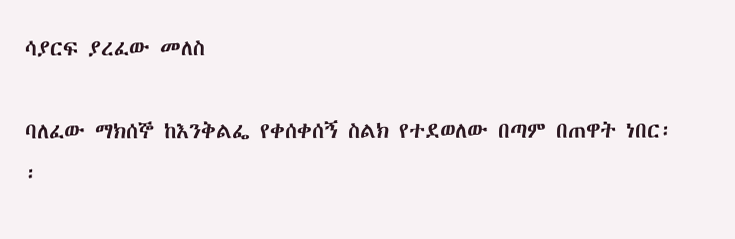ሳያርፍ ያረፈው መለስ

ባለፈው ማክሰኞ ከእንቅልፌ የቀሰቀሰኝ ስልክ የተደወለው በጣም በጠዋት ነበር፡፡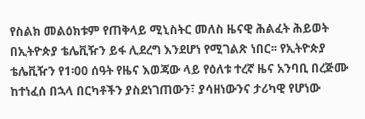የስልክ መልዕክቱም የጠቅላይ ሚኒስትር መለስ ዜናዊ ሕልፈት ሕይወት በኢትዮጵያ ቴሌቪዥን ይፋ ሊደረግ እንደሆነ የሚገልጽ ነበር፡፡ የኢትዮጵያ ቴሌቪዥን የ1፡00 ሰዓት የዜና እወጃው ላይ የዕለቱ ተረኛ ዜና አንባቢ በረጅሙ ከተነፈሰ በኋላ በርካቶችን ያስደነገጠውን፣ ያሳዘነውንና ታሪካዊ የሆነው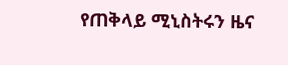የጠቅላይ ሚኒስትሩን ዜና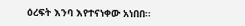ዕረፍት እንባ እየተናነቀው አነበበ፡፡